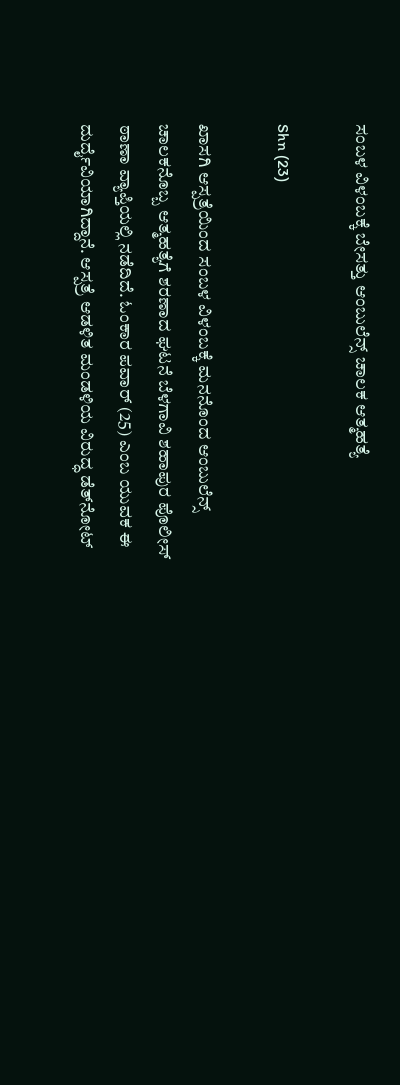ಸಂಬಳ ವಿಳಂಬಕ್ಕೆ ಬೇಸತ್ತು ಆಂಬುಲೆನ್ಸ್ ಚಾಲಕ ಆತ್ಮಹತ್ಯೆ

Shn (23)

ಖಾಸಗಿ ಆಸ್ಪತ್ರೆಯಿಂದ ಸಂಬಳ ವಿಳಂಬಕ್ಕೆ ಮನನೊಂದ ಆಂಬುಲೆನ್ಸ್ ಚಾಲಕನೊಬ್ಬ ಆತ್ಮಹತ್ಯೆಗೆ ಶರಣಾದ ಘಟನೆ ಬೆಳಗಾವಿ ಶಹಾಪುರ ಪೊಲೀಸ್ ಠಾಣಾ ವ್ಯಾಪ್ತಿಯಲ್ಲಿ ನಡೆದಿದೆ. ಓಂಕಾರ ಪವಾರ್ (25) ಎಂಬ ಯುವಕ ಈ ದುರ್ದೈವಿಯಾಗಿದ್ದಾನೆ. ಆಸ್ಪತ್ರೆ ಆಡಳಿತ ಮಂಡಳಿಯ ವಿರುದ್ಧ ಡೆತ್‌ನೋಟ್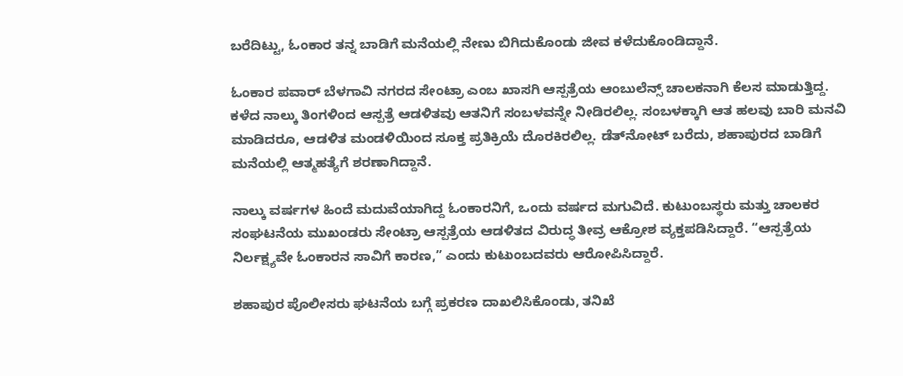ಬರೆದಿಟ್ಟು, ಓಂಕಾರ ತನ್ನ ಬಾಡಿಗೆ ಮನೆಯಲ್ಲಿ ನೇಣು ಬಿಗಿದುಕೊಂಡು ಜೀವ ಕಳೆದುಕೊಂಡಿದ್ದಾನೆ.

ಓಂಕಾರ ಪವಾರ್ ಬೆಳಗಾವಿ ನಗರದ ಸೇಂಟ್ರಾ ಎಂಬ ಖಾಸಗಿ ಆಸ್ಪತ್ರೆಯ ಆಂಬುಲೆನ್ಸ್ ಚಾಲಕನಾಗಿ ಕೆಲಸ ಮಾಡುತ್ತಿದ್ದ. ಕಳೆದ ನಾಲ್ಕು ತಿಂಗಳಿಂದ ಆಸ್ಪತ್ರೆ ಆಡಳಿತವು ಆತನಿಗೆ ಸಂಬಳವನ್ನೇ ನೀಡಿರಲಿಲ್ಲ. ಸಂಬಳಕ್ಕಾಗಿ ಆತ ಹಲವು ಬಾರಿ ಮನವಿ ಮಾಡಿದರೂ, ಆಡಳಿತ ಮಂಡಳಿಯಿಂದ ಸೂಕ್ತ ಪ್ರತಿಕ್ರಿಯೆ ದೊರಕಿರಲಿಲ್ಲ. ಡೆತ್‌ನೋಟ್ ಬರೆದು, ಶಹಾಪುರದ ಬಾಡಿಗೆ ಮನೆಯಲ್ಲಿ ಆತ್ಮಹತ್ಯೆಗೆ ಶರಣಾಗಿದ್ದಾನೆ.

ನಾಲ್ಕು ವರ್ಷಗಳ ಹಿಂದೆ ಮದುವೆಯಾಗಿದ್ದ ಓಂಕಾರನಿಗೆ, ಒಂದು ವರ್ಷದ ಮಗುವಿದೆ. ಕುಟುಂಬಸ್ಥರು ಮತ್ತು ಚಾಲಕರ ಸಂಘಟನೆಯ ಮುಖಂಡರು ಸೇಂಟ್ರಾ ಆಸ್ಪತ್ರೆಯ ಆಡಳಿತದ ವಿರುದ್ಧ ತೀವ್ರ ಆಕ್ರೋಶ ವ್ಯಕ್ತಪಡಿಸಿದ್ದಾರೆ. “ಆಸ್ಪತ್ರೆಯ ನಿರ್ಲಕ್ಷ್ಯವೇ ಓಂಕಾರನ ಸಾವಿಗೆ ಕಾರಣ,” ಎಂದು ಕುಟುಂಬದವರು ಆರೋಪಿಸಿದ್ದಾರೆ.

ಶಹಾಪುರ ಪೊಲೀಸರು ಘಟನೆಯ ಬಗ್ಗೆ ಪ್ರಕರಣ ದಾಖಲಿಸಿಕೊಂಡು, ತನಿಖೆ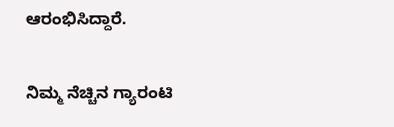ಆರಂಭಿಸಿದ್ದಾರೆ.

ನಿಮ್ಮ ನೆಚ್ಚಿನ ಗ್ಯಾರಂಟಿ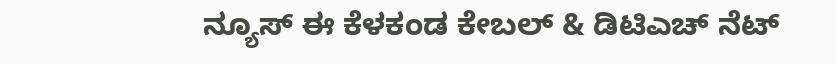ನ್ಯೂಸ್ ಈ ಕೆಳಕಂಡ ಕೇಬಲ್ & ಡಿಟಿಎಚ್ ನೆಟ್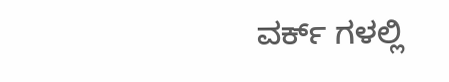ವರ್ಕ್ ಗಳಲ್ಲಿ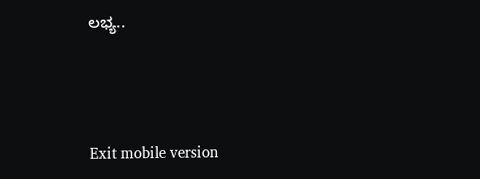ಲಭ್ಯ..



Exit mobile version